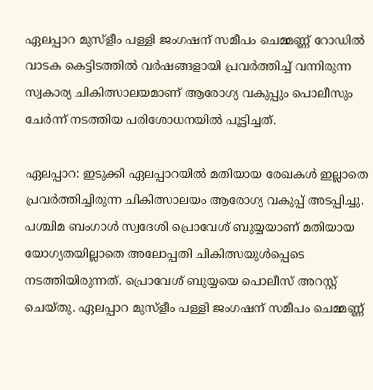ഏലപ്പാറ മുസ്ളീം പള്ളി ജംഗഷന് സമീപം ചെമ്മണ്ണ് റോഡിൽ വാടക കെട്ടിടത്തിൽ വർഷങ്ങളായി പ്രവർത്തിച്ച് വന്നിരുന്ന സ്വകാര്യ ചികിത്സാലയമാണ് ആരോഗ്യ വകുപ്പും പൊലീസും ചേർന്ന് നടത്തിയ പരിശോധനയിൽ പൂട്ടിച്ചത്.

ഏലപ്പാറ: ഇടുക്കി ഏലപ്പാറയിൽ മതിയായ രേഖകൾ ഇല്ലാതെ പ്രവർത്തിച്ചിരുന്ന ചികിത്സാലയം ആരോഗ്യ വകുപ്പ് അടപ്പിച്ചു. പശ്ചിമ ബംഗാൾ സ്വദേശി പ്രൊവേശ് ബുയ്യയാണ് മതിയായ യോഗ്യതയില്ലാതെ അലോപ്പതി ചികിത്സയുൾപ്പെടെ ന‍ടത്തിയിരുന്നത്. പ്രൊവേശ് ബുയ്യയെ പൊലീസ് അറസ്റ്റ് ചെയ്തു. ഏലപ്പാറ മുസ്ളീം പള്ളി ജംഗഷന് സമീപം ചെമ്മണ്ണ്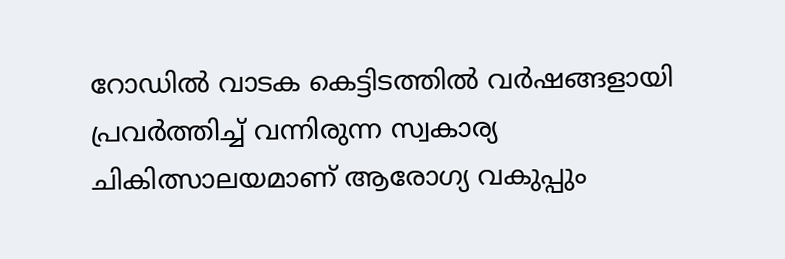റോഡിൽ വാടക കെട്ടിടത്തിൽ വർഷങ്ങളായി പ്രവർത്തിച്ച് വന്നിരുന്ന സ്വകാര്യ ചികിത്സാലയമാണ് ആരോഗ്യ വകുപ്പും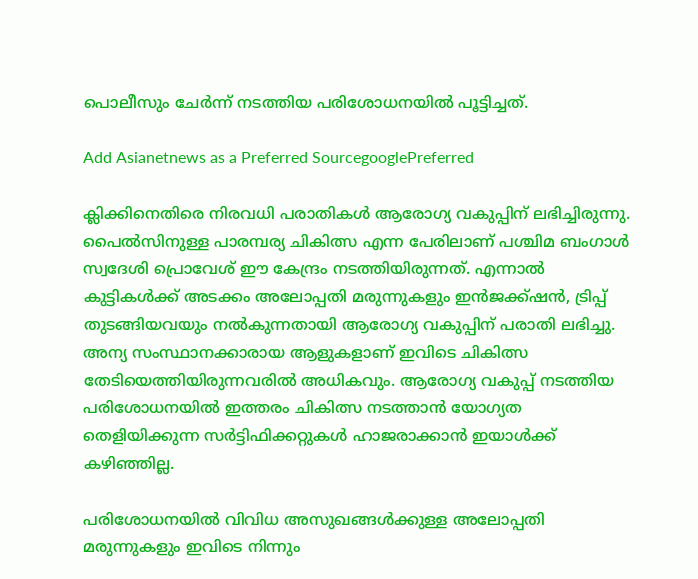പൊലീസും ചേർന്ന് നടത്തിയ പരിശോധനയിൽ പൂട്ടിച്ചത്.

Add Asianetnews as a Preferred SourcegooglePreferred

ക്ലിക്കിനെതിരെ നിരവധി പരാതികൾ ആരോഗ്യ വകുപ്പിന് ലഭിച്ചിരുന്നു. പൈൽസിനുള്ള പാരമ്പര്യ ചികിത്സ എന്ന പേരിലാണ് പശ്ചിമ ബംഗാൾ സ്വദേശി പ്രൊവേശ് ഈ കേന്ദ്രം നടത്തിയിരുന്നത്. എന്നാൽ കുട്ടികൾക്ക് അടക്കം അലോപ്പതി മരുന്നുകളും ഇൻജക്ക്ഷൻ, ട്രിപ്പ് തുടങ്ങിയവയും നൽകുന്നതായി ആരോഗ്യ വകുപ്പിന് പരാതി ലഭിച്ചു. അന്യ സംസ്ഥാനക്കാരായ ആളുകളാണ് ഇവിടെ ചികിത്സ തേടിയെത്തിയിരുന്നവരിൽ അധികവും. ആരോഗ്യ വകുപ്പ് നടത്തിയ പരിശോധനയിൽ ഇത്തരം ചികിത്സ നടത്താൻ യോഗ്യത തെളിയിക്കുന്ന സർട്ടിഫിക്കറ്റുകൾ ഹാജരാക്കാൻ ഇയാൾക്ക് കഴിഞ്ഞില്ല.

പരിശോധനയിൽ വിവിധ അസുഖങ്ങൾക്കുള്ള അലോപ്പതി മരുന്നുകളും ഇവിടെ നിന്നും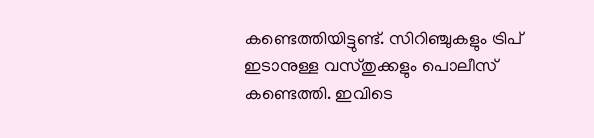കണ്ടെത്തിയിട്ടുണ്ട്. സിറിഞ്ചുകളും ട്രിപ് ഇടാനുള്ള വസ്തുക്കളും പൊലീസ് കണ്ടെത്തി. ഇവിടെ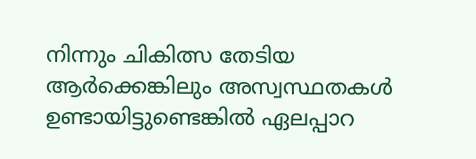നിന്നും ചികിത്സ തേടിയ ആർക്കെങ്കിലും അസ്വസ്ഥതകൾ ഉണ്ടായിട്ടുണ്ടെങ്കിൽ ഏലപ്പാറ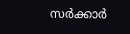സർക്കാർ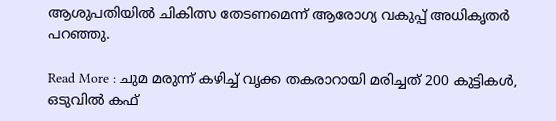ആശുപതിയിൽ ചികിത്സ തേടണമെന്ന് ആരോഗ്യ വകുപ്പ് അധികൃതർ പറഞ്ഞു.

Read More : ചുമ മരുന്ന് കഴിച്ച് വൃക്ക തകരാറായി മരിച്ചത് 200 കുട്ടികള്‍, ഒടുവിൽ കഫ്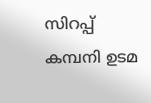സിറപ്പ് കമ്പനി ഉടമ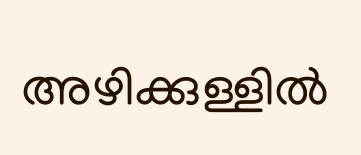അഴിക്കുള്ളിൽ